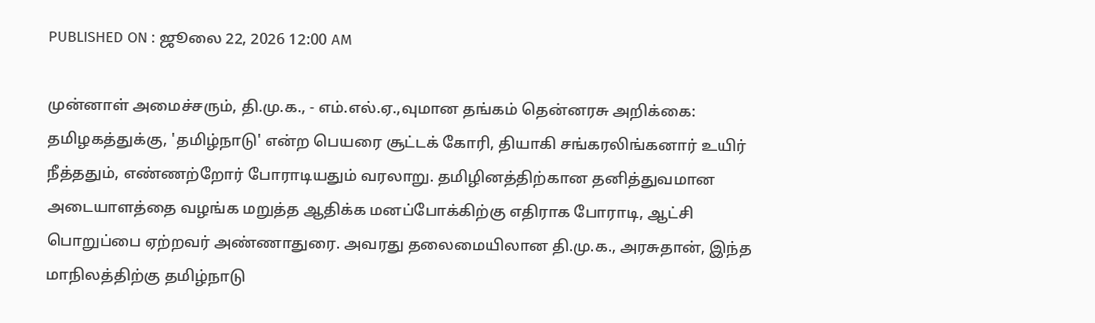PUBLISHED ON : ஜூலை 22, 2026 12:00 AM

முன்னாள் அமைச்சரும், தி.மு.க., - எம்.எல்.ஏ.,வுமான தங்கம் தென்னரசு அறிக்கை:
தமிழகத்துக்கு, 'தமிழ்நாடு' என்ற பெயரை சூட்டக் கோரி, தியாகி சங்கரலிங்கனார் உயிர் நீத்ததும், எண்ணற்றோர் போராடியதும் வரலாறு. தமிழினத்திற்கான தனித்துவமான அடையாளத்தை வழங்க மறுத்த ஆதிக்க மனப்போக்கிற்கு எதிராக போராடி, ஆட்சி பொறுப்பை ஏற்றவர் அண்ணாதுரை. அவரது தலைமையிலான தி.மு.க., அரசுதான், இந்த மாநிலத்திற்கு தமிழ்நாடு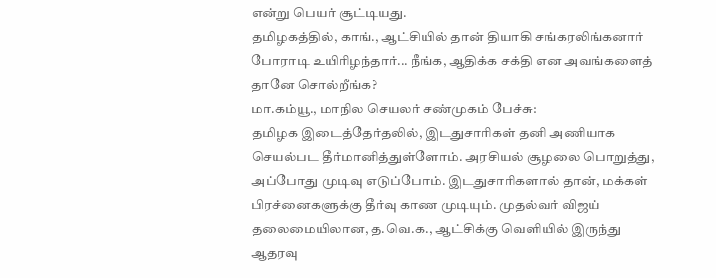என்று பெயர் சூட்டியது.
தமிழகத்தில், காங்., ஆட்சியில் தான் தியாகி சங்கரலிங்கனார் போராடி உயிரிழந்தார்... நீங்க, ஆதிக்க சக்தி என அவங்களைத் தானே சொல்றீங்க?
மா.கம்யூ., மாநில செயலர் சண்முகம் பேச்சு:
தமிழக இடைத்தேர்தலில், இடதுசாரிகள் தனி அணியாக செயல்பட தீர்மானித்துள்ளோம். அரசியல் சூழலை பொறுத்து, அப்போது முடிவு எடுப்போம். இடதுசாரிகளால் தான், மக்கள் பிரச்னைகளுக்கு தீர்வு காண முடியும். முதல்வர் விஜய் தலைமையிலான, த.வெ.க., ஆட்சிக்கு வெளியில் இருந்து ஆதரவு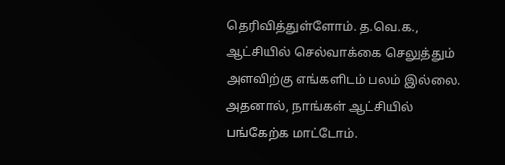தெரிவித்துள்ளோம். த.வெ.க., ஆட்சியில் செல்வாக்கை செலுத்தும் அளவிற்கு எங்களிடம் பலம் இல்லை. அதனால், நாங்கள் ஆட்சியில் பங்கேற்க மாட்டோம்.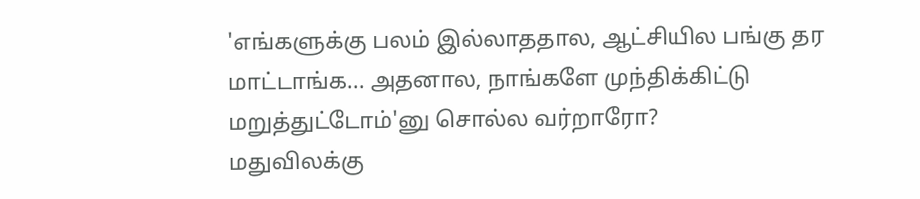'எங்களுக்கு பலம் இல்லாததால, ஆட்சியில பங்கு தர மாட்டாங்க... அதனால, நாங்களே முந்திக்கிட்டு மறுத்துட்டோம்'னு சொல்ல வர்றாரோ?
மதுவிலக்கு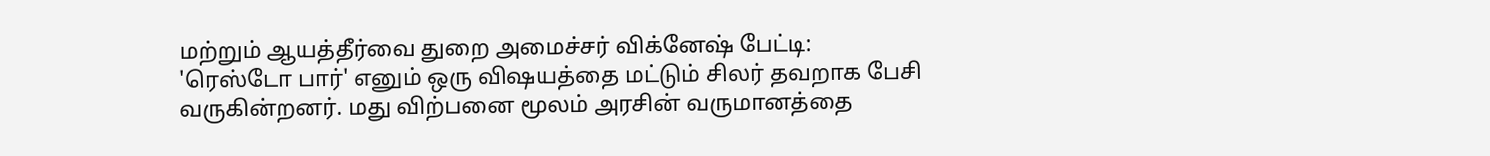மற்றும் ஆயத்தீர்வை துறை அமைச்சர் விக்னேஷ் பேட்டி:
'ரெஸ்டோ பார்' எனும் ஒரு விஷயத்தை மட்டும் சிலர் தவறாக பேசி வருகின்றனர். மது விற்பனை மூலம் அரசின் வருமானத்தை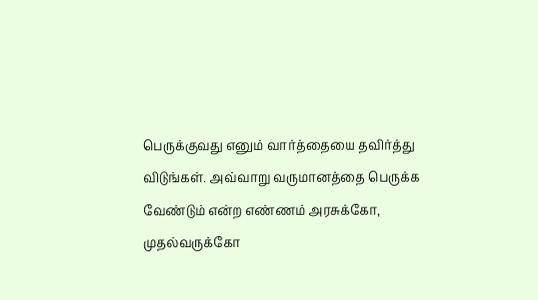பெருக்குவது எனும் வார்த்தையை தவிர்த்து விடுங்கள். அவ்வாறு வருமானத்தை பெருக்க வேண்டும் என்ற எண்ணம் அரசுக்கோ, முதல்வருக்கோ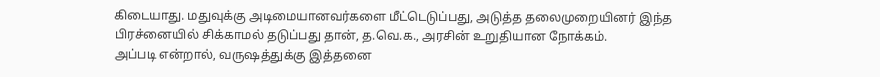கிடையாது. மதுவுக்கு அடிமையானவர்களை மீட்டெடுப்பது, அடுத்த தலைமுறையினர் இந்த பிரச்னையில் சிக்காமல் தடுப்பது தான், த.வெ.க., அரசின் உறுதியான நோக்கம்.
அப்படி என்றால், வருஷத்துக்கு இத்தனை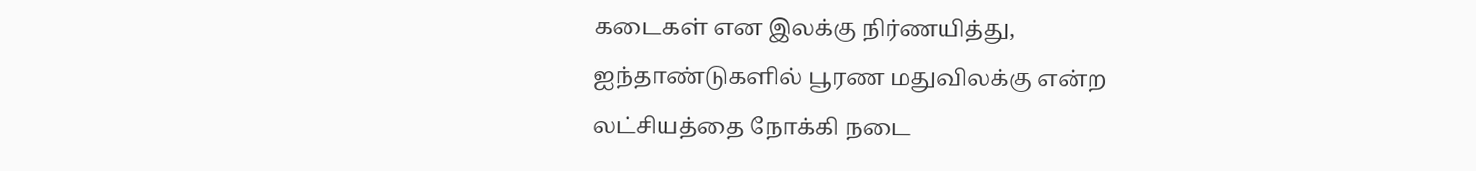கடைகள் என இலக்கு நிர்ணயித்து, ஐந்தாண்டுகளில் பூரண மதுவிலக்கு என்ற லட்சியத்தை நோக்கி நடை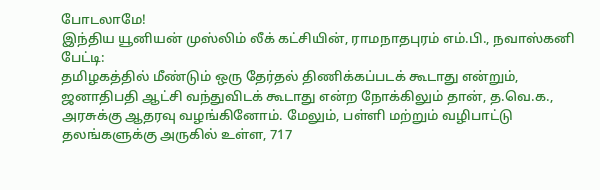போடலாமே!
இந்திய யூனியன் முஸ்லிம் லீக் கட்சியின், ராமநாதபுரம் எம்.பி., நவாஸ்கனி பேட்டி:
தமிழகத்தில் மீண்டும் ஒரு தேர்தல் திணிக்கப்படக் கூடாது என்றும், ஜனாதிபதி ஆட்சி வந்துவிடக் கூடாது என்ற நோக்கிலும் தான், த.வெ.க., அரசுக்கு ஆதரவு வழங்கினோம். மேலும், பள்ளி மற்றும் வழிபாட்டு தலங்களுக்கு அருகில் உள்ள, 717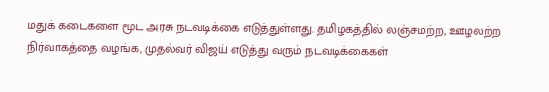மதுக் கடைகளை மூட அரசு நடவடிக்கை எடுத்துள்ளது. தமிழகத்தில் லஞ்சமற்ற, ஊழலற்ற நிர்வாகத்தை வழங்க, முதல்வர் விஜய் எடுத்து வரும் நடவடிக்கைகள்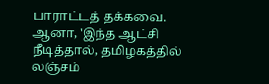பாராட்டத் தக்கவை.
ஆனா, 'இந்த ஆட்சி நீடித்தால், தமிழகத்தில் லஞ்சம்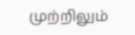முற்றிலும்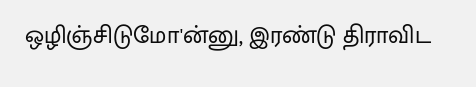ஒழிஞ்சிடுமோ'ன்னு, இரண்டு திராவிட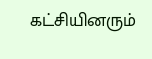கட்சியினரும்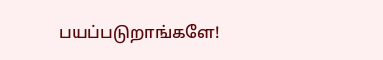பயப்படுறாங்களே!